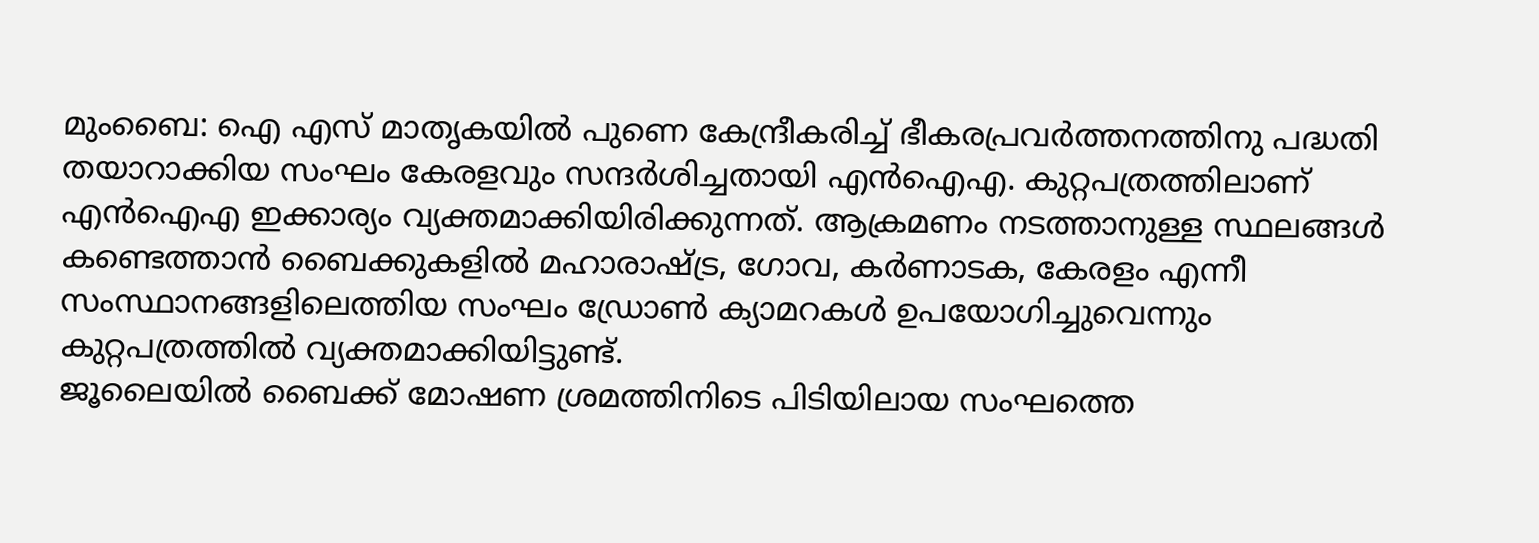മുംബൈ: ഐ എസ് മാതൃകയിൽ പുണെ കേന്ദ്രീകരിച്ച് ഭീകരപ്രവർത്തനത്തിനു പദ്ധതി തയാറാക്കിയ സംഘം കേരളവും സന്ദർശിച്ചതായി എൻഐഎ. കുറ്റപത്രത്തിലാണ് എൻഐഎ ഇക്കാര്യം വ്യക്തമാക്കിയിരിക്കുന്നത്. ആക്രമണം നടത്താനുള്ള സ്ഥലങ്ങൾ കണ്ടെത്താൻ ബൈക്കുകളിൽ മഹാരാഷ്ട്ര, ഗോവ, കർണാടക, കേരളം എന്നീ സംസ്ഥാനങ്ങളിലെത്തിയ സംഘം ഡ്രോൺ ക്യാമറകൾ ഉപയോഗിച്ചുവെന്നും കുറ്റപത്രത്തിൽ വ്യക്തമാക്കിയിട്ടുണ്ട്.
ജൂലൈയിൽ ബൈക്ക് മോഷണ ശ്രമത്തിനിടെ പിടിയിലായ സംഘത്തെ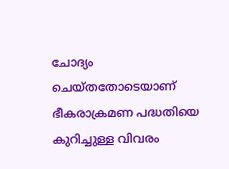ചോദ്യം ചെയ്തതോടെയാണ് ഭീകരാക്രമണ പദ്ധതിയെ കുറിച്ചുള്ള വിവരം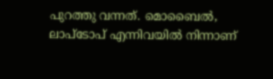പുറത്തു വന്നത്. മൊബൈൽ, ലാപ്ടോപ് എന്നിവയിൽ നിന്നാണ്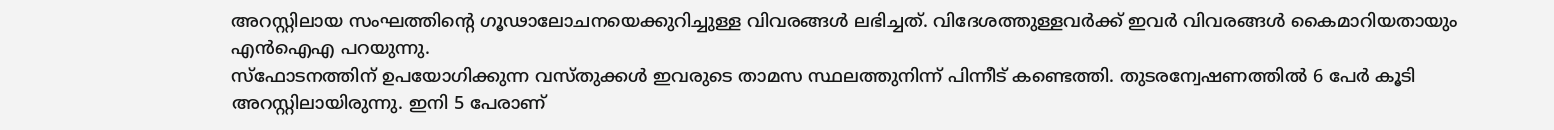അറസ്റ്റിലായ സംഘത്തിന്റെ ഗൂഢാലോചനയെക്കുറിച്ചുള്ള വിവരങ്ങൾ ലഭിച്ചത്. വിദേശത്തുള്ളവർക്ക് ഇവർ വിവരങ്ങൾ കൈമാറിയതായും എൻഐഎ പറയുന്നു.
സ്ഫോടനത്തിന് ഉപയോഗിക്കുന്ന വസ്തുക്കൾ ഇവരുടെ താമസ സ്ഥലത്തുനിന്ന് പിന്നീട് കണ്ടെത്തി. തുടരന്വേഷണത്തിൽ 6 പേർ കൂടി അറസ്റ്റിലായിരുന്നു. ഇനി 5 പേരാണ്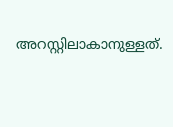അറസ്റ്റിലാകാനുള്ളത്.